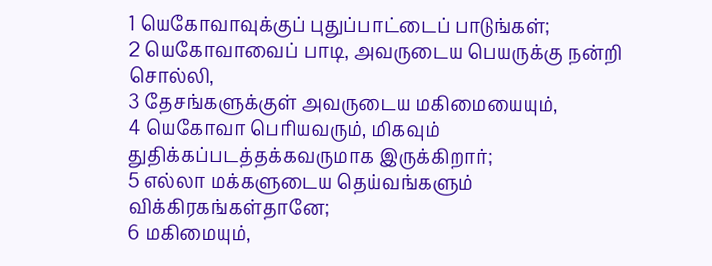1 யெகோவாவுக்குப் புதுப்பாட்டைப் பாடுங்கள்;
2 யெகோவாவைப் பாடி, அவருடைய பெயருக்கு நன்றி சொல்லி,
3 தேசங்களுக்குள் அவருடைய மகிமையையும்,
4 யெகோவா பெரியவரும், மிகவும் துதிக்கப்படத்தக்கவருமாக இருக்கிறார்;
5 எல்லா மக்களுடைய தெய்வங்களும் விக்கிரகங்கள்தானே;
6 மகிமையும்,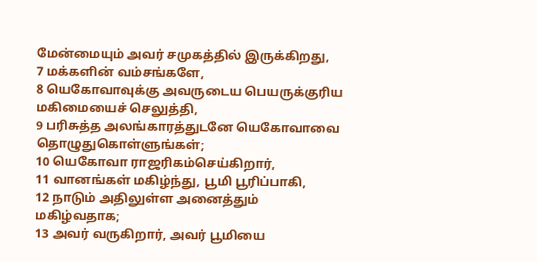மேன்மையும் அவர் சமுகத்தில் இருக்கிறது,
7 மக்களின் வம்சங்களே,
8 யெகோவாவுக்கு அவருடைய பெயருக்குரிய மகிமையைச் செலுத்தி,
9 பரிசுத்த அலங்காரத்துடனே யெகோவாவை தொழுதுகொள்ளுங்கள்;
10 யெகோவா ராஜரிகம்செய்கிறார்,
11 வானங்கள் மகிழ்ந்து, பூமி பூரிப்பாகி,
12 நாடும் அதிலுள்ள அனைத்தும் மகிழ்வதாக;
13 அவர் வருகிறார், அவர் பூமியை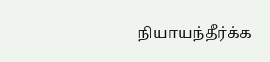நியாயந்தீர்க்க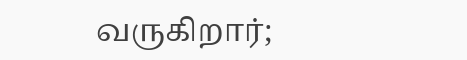வருகிறார்;